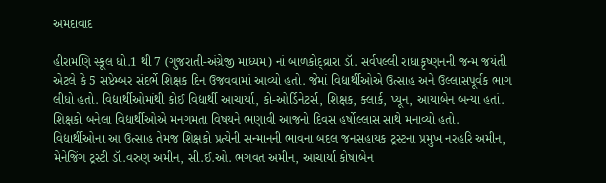અમદાવાદ

હીરામણિ સ્કૂલ ધો.1 થી 7 (ગુજરાતી-અંગ્રેજી માધ્યમ) નાં બાળકોદ્વ્રારા ડૉ. સર્વપલ્લી રાધાકૃષ્ણનની જન્મ જયંતી એટલે કે 5 સપ્ટેમ્બર સંદર્ભે શિક્ષક દિન ઉજવવામાં આવ્યો હતો. જેમાં વિદ્યાર્થીઓએ ઉત્સાહ અને ઉલ્લાસપૂર્વક ભાગ લીધો હતો. વિદ્યાર્થીઓમાંથી કોઈ વિદ્યાર્થી આચાર્યા, કો-ઓર્ડિનેટર્સ, શિક્ષક, ક્લાર્ક, પ્યૂન, આયાબેન બન્યા હતાં. શિક્ષકો બનેલા વિદ્યાર્થીઓએ મનગમતા વિષયને ભણાવી આજનો દિવસ હર્ષોલ્લાસ સાથે મનાવ્યો હતો.
વિદ્યાર્થીઓના આ ઉત્સાહ તેમજ શિક્ષકો પ્રત્યેની સન્માનની ભાવના બદલ જનસહાયક ટ્રસ્ટના પ્રમુખ નરહરિ અમીન, મેનેજિંગ ટ્રસ્ટી ડૉ.વરુણ અમીન, સી.ઈ.ઓ. ભગવત અમીન, આચાર્યા કોષાબેન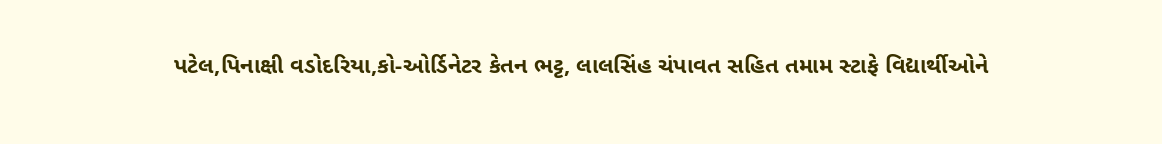પટેલ,પિનાક્ષી વડોદરિયા,કો-ઓર્ડિનેટર કેતન ભટ્ટ, લાલસિંહ ચંપાવત સહિત તમામ સ્ટાફે વિદ્યાર્થીઓને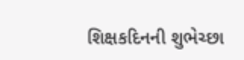શિક્ષકદિનની શુભેચ્છા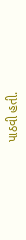પાઠવી હતી.